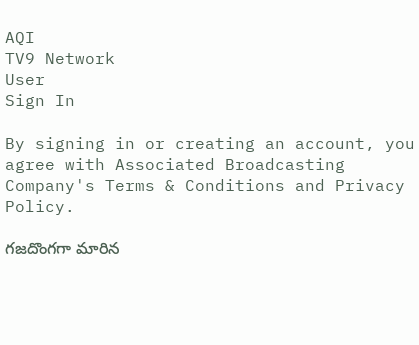AQI
TV9 Network
User
Sign In

By signing in or creating an account, you agree with Associated Broadcasting Company's Terms & Conditions and Privacy Policy.

గజదొంగగా మారిన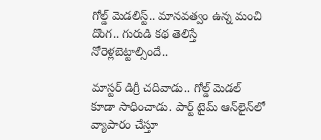గోల్డ్ మెడలిస్ట్.. మానవత్వం ఉన్న మంచి దొంగ.. గురుడి కథ తెలిస్తే నోరెళ్లబెట్టాల్సిందే..

మాస్టర్ డిగ్రీ చదివాడు.. గోల్డ్ మెడల్ కూడా సాధించాడు. పార్ట్ టైమ్ ఆన్‌లైన్‌లో వ్యాపారం చేస్తూ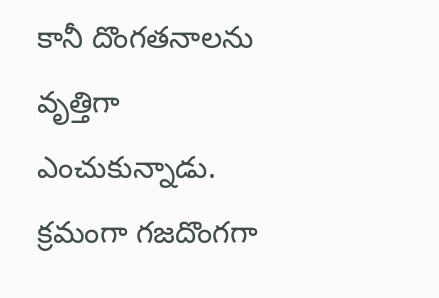కానీ దొంగతనాలను వృత్తిగా ఎంచుకున్నాడు. క్రమంగా గజదొంగగా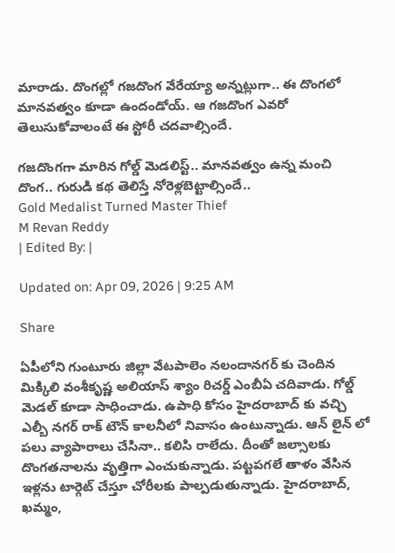మారాడు. దొంగల్లో గజదొంగ వేరేయ్యా అన్నట్లుగా.. ఈ దొంగలో మానవత్వం కూడా ఉందండోయ్. ఆ గజదొంగ ఎవరో తెలుసుకోవాలంటే ఈ స్టోరీ చదవాల్సిందే.

గజదొంగగా మారిన గోల్డ్ మెడలిస్ట్.. మానవత్వం ఉన్న మంచి దొంగ.. గురుడి కథ తెలిస్తే నోరెళ్లబెట్టాల్సిందే..
Gold Medalist Turned Master Thief
M Revan Reddy
| Edited By: |

Updated on: Apr 09, 2026 | 9:25 AM

Share

ఏపీలోని గుంటూరు జిల్లా వేటపాలెం నలందానగర్ కు చెందిన మిక్కిలి వంశీకృష్ణ అలియాస్ శ్యాం రిచర్డ్ ఎంబీఏ చదివాడు. గోల్డ్ మెడల్ కూడా సాధించాడు. ఉపాధి కోసం హైదరాబాద్ కు వచ్చి ఎల్బీ నగర్ రాక్ టౌన్ కాలనీలో నివాసం ఉంటున్నాడు. ఆన్ లైన్ లో పలు వ్యాపారాలు చేసినా.. కలిసి రాలేదు. దీంతో జల్సాలకు దొంగతనాలను వృత్తిగా ఎంచుకున్నాడు. పట్టపగలే తాళం వేసిన ఇళ్లను టార్గెట్ చేస్తూ చోరీలకు పాల్పడుతున్నాడు. హైదరాబాద్, ఖమ్మం,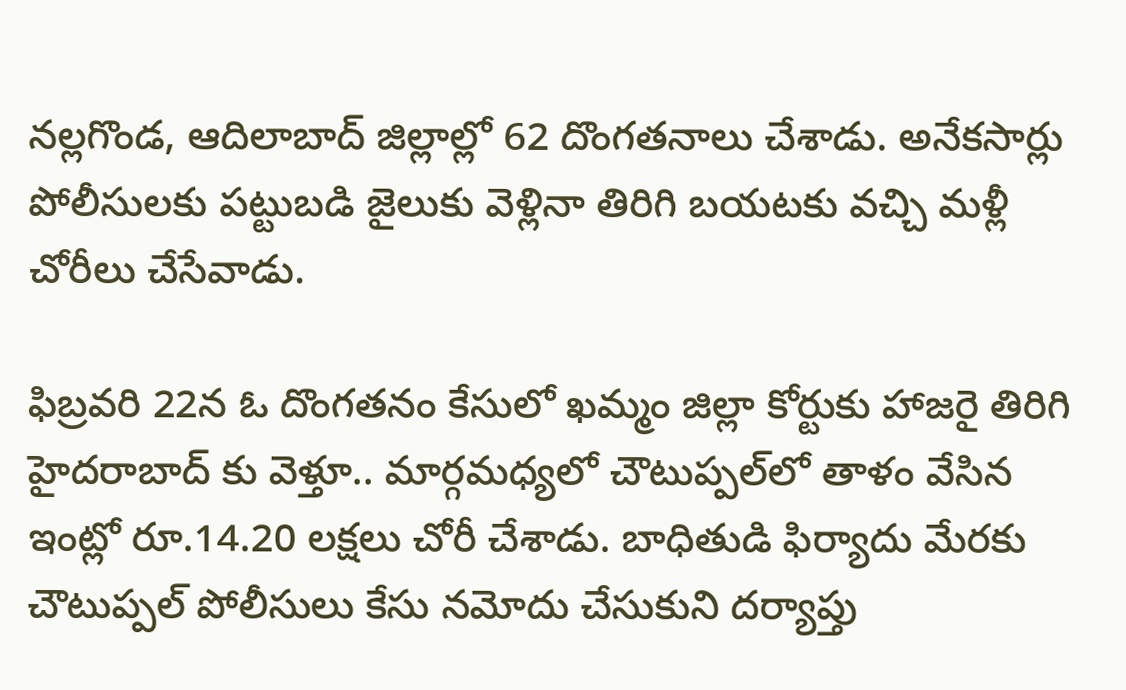నల్లగొండ, ఆదిలాబాద్ జిల్లాల్లో 62 దొంగతనాలు చేశాడు. అనేకసార్లు పోలీసులకు పట్టుబడి జైలుకు వెళ్లినా తిరిగి బయటకు వచ్చి మళ్లీ చోరీలు చేసేవాడు.

ఫిబ్రవరి 22న ఓ దొంగతనం కేసులో ఖమ్మం జిల్లా కోర్టుకు హాజరై తిరిగి హైదరాబాద్ కు వెళ్తూ.. మార్గమధ్యలో చౌటుప్పల్‌లో తాళం వేసిన ఇంట్లో రూ.14.20 లక్షలు చోరీ చేశాడు. బాధితుడి ఫిర్యాదు మేరకు చౌటుప్పల్ పోలీసులు కేసు నమోదు చేసుకుని దర్యాప్తు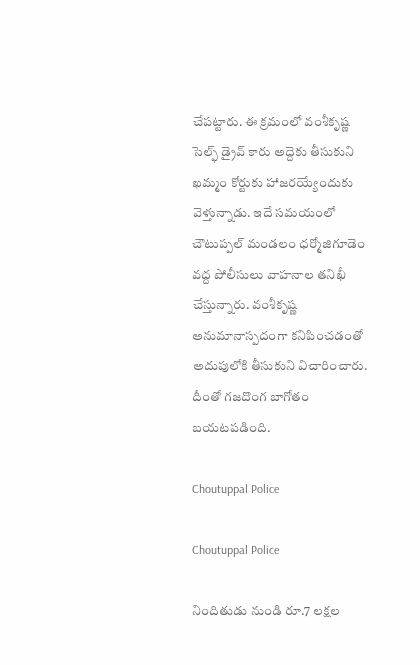చేపట్టారు. ఈ క్రమంలో వంశీకృష్ణ సెల్ఫ్ డ్రైవ్ కారు అద్దెకు తీసుకుని ఖమ్మం కోర్టుకు హాజరయ్యేందుకు వెళ్తున్నాడు. ఇదే సమయంలో చౌటుప్పల్ మండలం ధర్మోజిగూడెం వద్ద పోలీసులు వాహనాల తనిఖీ చేస్తున్నారు. వంశీకృష్ణ అనుమానాస్పదంగా కనిపించడంతో అదుపులోకి తీసుకుని విచారించారు. దీంతో గజదొంగ బాగోతం బయటపడింది.

Choutuppal Police

Choutuppal Police

నిందితుడు నుండి రూ.7 లక్షల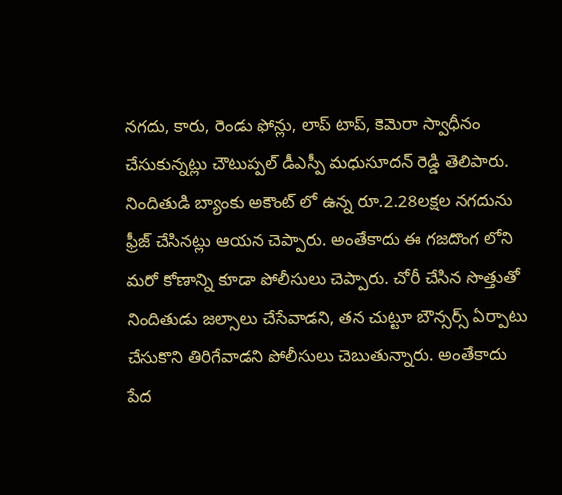నగదు, కారు, రెండు ఫోన్లు, లాప్ టాప్, కెమెరా స్వాధీనం చేసుకున్నట్లు చౌటుప్పల్ డీఎస్పీ మధుసూదన్ రెడ్డి తెలిపారు. నిందితుడి బ్యాంకు అకౌంట్ లో ఉన్న రూ.2.28లక్షల నగదును ఫ్రీజ్ చేసినట్లు ఆయన చెప్పారు. అంతేకాదు ఈ గజదొంగ లోని మరో కోణాన్ని కూడా పోలీసులు చెప్పారు. చోరీ చేసిన సొత్తుతో నిందితుడు జల్సాలు చేసేవాడని, తన చుట్టూ బౌన్సర్స్ ఏర్పాటు చేసుకొని తిరిగేవాడని పోలీసులు చెబుతున్నారు. అంతేకాదు పేద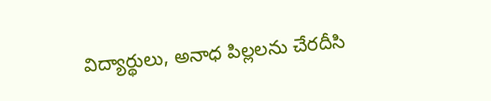విద్యార్థులు, అనాధ పిల్లలను చేరదీసి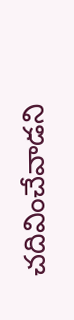చదివించేవాడని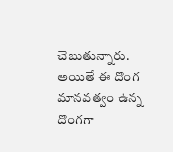చెబుతున్నారు. అయితే ఈ దొంగ మానవత్వం ఉన్న దొంగగా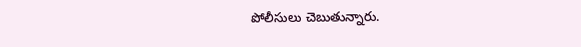పోలీసులు చెబుతున్నారు.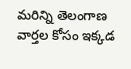మరిన్ని తెలంగాణ వార్తల కోసం ఇక్కడ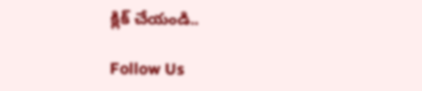క్లిక్ చేయండి..

Follow Us